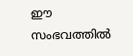ഈ സംഭവത്തില്‍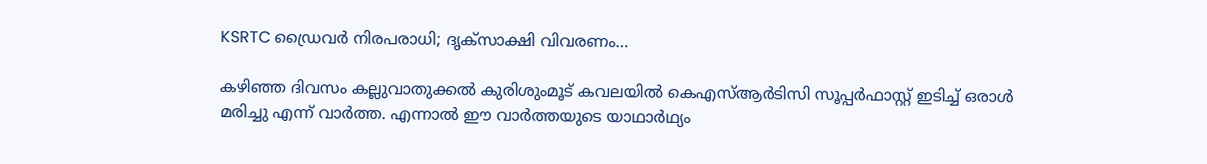KSRTC ഡ്രൈവര്‍ നിരപരാധി; ദൃക്സാക്ഷി വിവരണം…

കഴിഞ്ഞ ദിവസം കല്ലുവാതുക്കല്‍ കുരിശുംമൂട് കവലയില്‍ കെഎസ്ആര്‍ടിസി സൂപ്പര്‍ഫാസ്റ്റ് ഇടിച്ച് ഒരാള്‍ മരിച്ചു എന്ന് വാര്‍ത്ത. എന്നാല്‍ ഈ വാര്‍ത്തയുടെ യാഥാര്‍ഥ്യം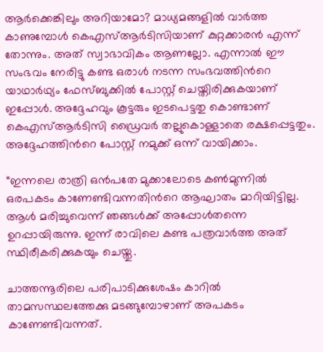ആര്‍ക്കെങ്കിലും അറിയാമോ? മാധ്യമങ്ങളില്‍ വാര്‍ത്ത കാണുമ്പോള്‍ കെഎസ്ആര്‍ടിസിയാണ് കുറ്റക്കാരന്‍ എന്ന് തോന്നും. അത് സ്വാഭാവികം ആണല്ലോ. എന്നാല്‍ ഈ സംഭവം നേരിട്ടു കണ്ട ഒരാള്‍ നടന്ന സംഭവത്തിന്‍റെ യാഥാര്‍ഥ്യം ഫേസ്ബുക്കില്‍ പോസ്റ്റ്‌ ചെയ്തിരിക്കുകയാണ് ഇപ്പോള്‍. അദ്ദേഹവും കൂട്ടരും ഇടപെട്ടതു കൊണ്ടാണ് കെഎസ്ആര്‍ടിസി ഡ്രൈവര്‍ തല്ലുകൊള്ളാതെ രക്ഷപ്പെട്ടതും. അദ്ദേഹത്തിന്‍റെ പോസ്റ്റ്‌ നമുക്ക് ഒന്ന് വായിക്കാം.

“ഇന്നലെ രാത്രി ഒന്‍പതേ മുക്കാലോടെ കണ്‍മുന്നില്‍ ഒരപകടം കാണേണ്ടിവന്നതിന്‍റെ ആഘാതം മാറിയിട്ടില്ല. ആള്‍ മരിച്ചുവെന്ന് ഞങ്ങള്‍ക്ക് അപ്പോള്‍തന്നെ ഉറപ്പായിരുന്നു. ഇന്ന് രാവിലെ കണ്ട പത്രവാര്‍ത്ത അത് സ്ഥിരീകരിക്കുകയും ചെയ്തു.

ചാത്തന്നൂരിലെ പരിപാടിക്കുശേഷം കാറില്‍ താമസസ്ഥലത്തേക്കു മടങ്ങുമ്പോഴാണ് അപകടം കാണേണ്ടിവന്നത്.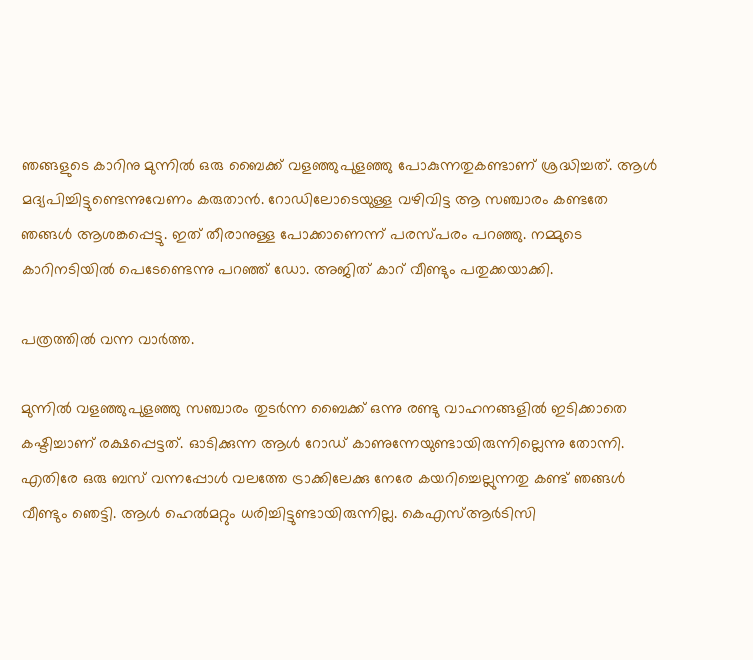ഞങ്ങളുടെ കാറിനു മുന്നില്‍ ഒരു ബൈക്ക് വളഞ്ഞുപുളഞ്ഞു പോകുന്നതുകണ്ടാണ് ശ്രദ്ധിച്ചത്. ആള്‍ മദ്യപിച്ചിട്ടുണ്ടെന്നുവേണം കരുതാന്‍. റോഡിലോടെയുള്ള വഴിവിട്ട ആ സഞ്ചാരം കണ്ടതേ ഞങ്ങള്‍ ആശങ്കപ്പെട്ടു. ഇത് തീരാനുള്ള പോക്കാണെന്ന് പരസ്പരം പറഞ്ഞു. നമ്മുടെ കാറിനടിയില്‍ പെടേണ്ടെന്നു പറഞ്ഞ് ഡോ. അജിത് കാറ് വീണ്ടും പതുക്കയാക്കി.

പത്രത്തില്‍ വന്ന വാര്‍ത്ത.

മുന്നില്‍ വളഞ്ഞുപുളഞ്ഞു സഞ്ചാരം തുടര്‍ന്ന ബൈക്ക് ഒന്നു രണ്ടു വാഹനങ്ങളില്‍ ഇടിക്കാതെ കഷ്ടിച്ചാണ് രക്ഷപ്പെട്ടത്. ഓടിക്കുന്ന ആള്‍ റോഡ് കാണുന്നേയുണ്ടായിരുന്നില്ലെന്നു തോന്നി. എതിരേ ഒരു ബസ് വന്നപ്പോള്‍ വലത്തേ ട്രാക്കിലേക്കു നേരേ കയറിച്ചെല്ലുന്നതു കണ്ട് ഞങ്ങള്‍ വീണ്ടും ഞെട്ടി. ആള്‍ ഹെല്‍മറ്റും ധരിച്ചിട്ടുണ്ടായിരുന്നില്ല. കെഎസ്ആര്‍ടിസി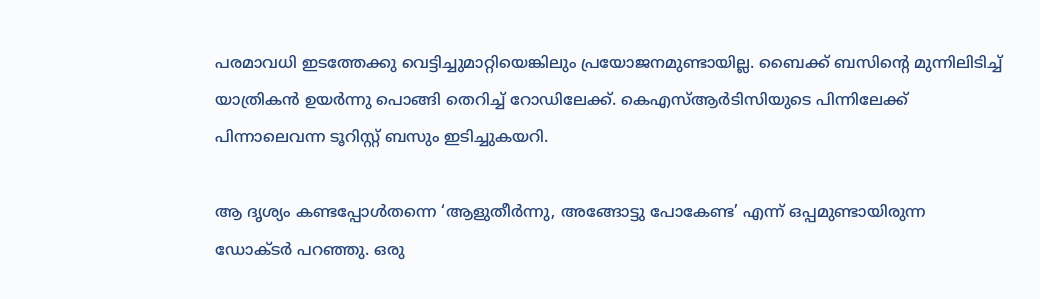പരമാവധി ഇടത്തേക്കു വെട്ടിച്ചുമാറ്റിയെങ്കിലും പ്രയോജനമുണ്ടായില്ല. ബൈക്ക് ബസിന്‍റെ മുന്നിലിടിച്ച് യാത്രികന്‍ ഉയര്‍ന്നു പൊങ്ങി തെറിച്ച് റോഡിലേക്ക്. കെഎസ്ആര്‍ടിസിയുടെ പിന്നിലേക്ക് പിന്നാലെവന്ന ടൂറിസ്റ്റ് ബസും ഇടിച്ചുകയറി.

ആ ദൃശ്യം കണ്ടപ്പോള്‍തന്നെ ‘ആളുതീര്‍ന്നു, അങ്ങോട്ടു പോകേണ്ട’ എന്ന് ഒപ്പമുണ്ടായിരുന്ന ഡോക്ടര്‍ പറഞ്ഞു. ഒരു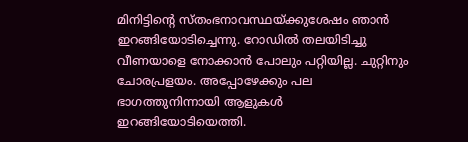മിനിട്ടിന്‍റെ സ്തംഭനാവസ്ഥയ്ക്കുശേഷം ഞാന്‍ ഇറങ്ങിയോടിച്ചെന്നു. റോഡില്‍ തലയിടിച്ചു വീണയാളെ നോക്കാന്‍ പോലും പറ്റിയില്ല. ചുറ്റിനും ചോരപ്രളയം. അപ്പോഴേക്കും പല ഭാഗത്തുനിന്നായി ആളുകള്‍ ഇറങ്ങിയോടിയെത്തി.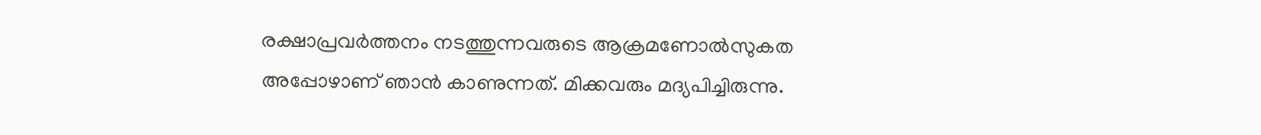രക്ഷാപ്രവര്‍ത്തനം നടത്തുന്നവരുടെ ആക്രമണോല്‍സുകത അപ്പോഴാണ് ഞാന്‍ കാണുന്നത്. മിക്കവരും മദ്യപിച്ചിരുന്നു.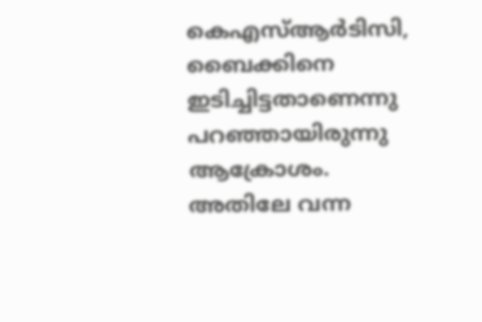കെഎസ്ആര്‍ടിസി, ബൈക്കിനെ ഇടിച്ചിട്ടതാണെന്നു പറഞ്ഞായിരുന്നു ആക്രോശം. അതിലേ വന്ന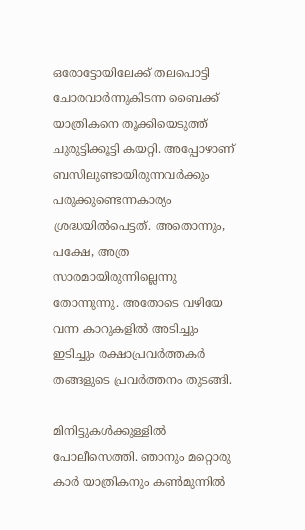ഒരോട്ടോയിലേക്ക് തലപൊട്ടി ചോരവാര്‍ന്നുകിടന്ന ബൈക്ക് യാത്രികനെ തൂക്കിയെടുത്ത് ചുരുട്ടിക്കൂട്ടി കയറ്റി. അപ്പോഴാണ് ബസിലുണ്ടായിരുന്നവര്‍ക്കും പരുക്കുണ്ടെന്നകാര്യം ശ്രദ്ധയില്‍പെട്ടത്. അതൊന്നും, പക്ഷേ, അത്ര സാരമായിരുന്നില്ലെന്നു തോന്നുന്നു. അതോടെ വഴിയേ വന്ന കാറുകളില്‍ അടിച്ചും ഇടിച്ചും രക്ഷാപ്രവര്‍ത്തകര്‍ തങ്ങളുടെ പ്രവര്‍ത്തനം തുടങ്ങി.

മിനിട്ടുകള്‍ക്കുള്ളില്‍ പോലീസെത്തി. ഞാനും മറ്റൊരു കാര്‍ യാത്രികനും കണ്‍മുന്നില്‍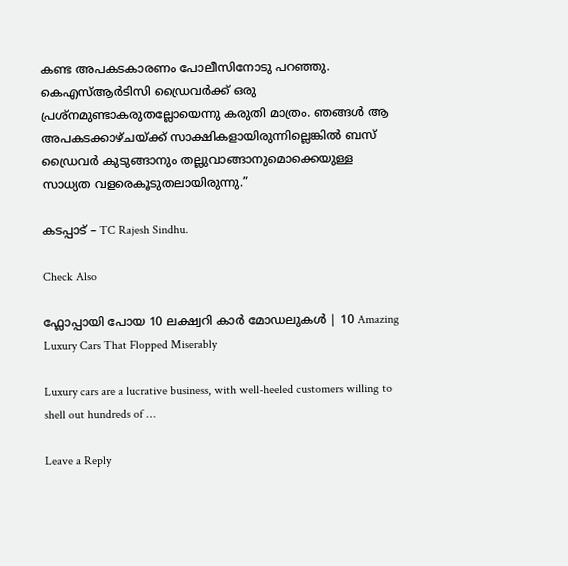കണ്ട അപകടകാരണം പോലീസിനോടു പറഞ്ഞു. കെഎസ്ആര്‍ടിസി ഡ്രൈവര്‍ക്ക് ഒരു പ്രശ്നമുണ്ടാകരുതല്ലോയെന്നു കരുതി മാത്രം. ഞങ്ങള്‍ ആ അപകടക്കാഴ്ചയ്ക്ക് സാക്ഷികളായിരുന്നില്ലെങ്കില്‍ ബസ് ഡ്രൈവര്‍ കുടുങ്ങാനും തല്ലുവാങ്ങാനുമൊക്കെയുള്ള സാധ്യത വളരെകൂടുതലായിരുന്നു.”

കടപ്പാട് – TC Rajesh Sindhu.

Check Also

ഫ്ലോപ്പായി പോയ 10 ലക്ഷ്വറി കാർ മോഡലുകൾ | 10 Amazing Luxury Cars That Flopped Miserably

Luxury cars are a lucrative business, with well-heeled customers willing to shell out hundreds of …

Leave a Reply